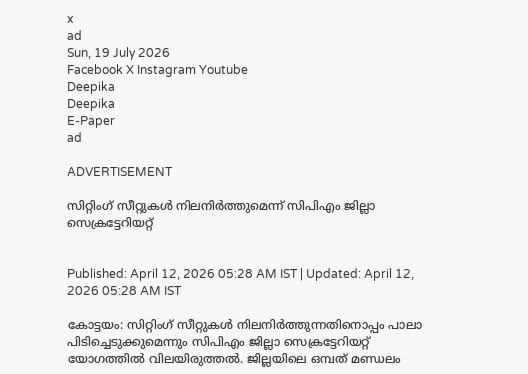x
ad
Sun, 19 July 2026
Facebook X Instagram Youtube
Deepika
Deepika
E-Paper
ad

ADVERTISEMENT

സിറ്റിംഗ് സീറ്റുകള്‍ നിലനിര്‍ത്തുമെന്ന് സിപിഎം ജില്ലാ സെക്രട്ടേറിയറ്റ്


Published: April 12, 2026 05:28 AM IST | Updated: April 12, 2026 05:28 AM IST

കോട്ടയം: സിറ്റിംഗ് സീറ്റുകള്‍ നിലനിര്‍ത്തുന്നതിനൊപ്പം പാലാ പിടിച്ചെടുക്കുമെന്നും സിപിഎം ജില്ലാ സെക്രട്ടേറിയറ്റ് യോഗത്തില്‍ വിലയിരുത്തല്‍. ജില്ലയിലെ ഒമ്പത് മണ്ഡലം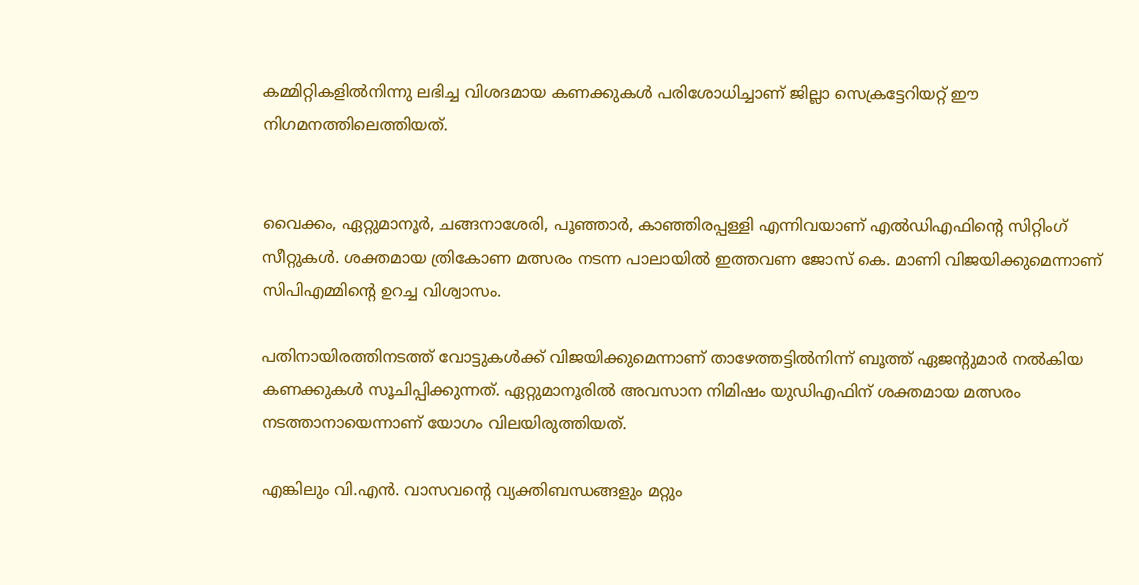കമ്മിറ്റികളില്‍നിന്നു ലഭിച്ച വിശദമായ കണക്കുകള്‍ പരിശോധിച്ചാണ് ജില്ലാ സെക്രട്ടേറിയറ്റ് ഈ നിഗമനത്തിലെത്തിയത്.


വൈക്കം, ഏറ്റുമാനൂര്‍, ചങ്ങനാശേരി, പൂഞ്ഞാര്‍, കാഞ്ഞിരപ്പള്ളി എന്നിവയാണ് എല്‍ഡിഎഫിന്‍റെ സിറ്റിംഗ് സീറ്റുകള്‍. ശക്തമായ ത്രികോണ മത്സരം നടന്ന പാലായില്‍ ഇത്തവണ ജോസ് കെ. മാണി വിജയിക്കുമെന്നാണ് സിപിഎമ്മിന്‍റെ ഉറച്ച വിശ്വാസം.

പതിനായിരത്തിനടത്ത് വോട്ടുകള്‍ക്ക് വിജയിക്കുമെന്നാണ് താഴേത്തട്ടില്‍നിന്ന് ബൂത്ത് ഏജന്‍റുമാർ നല്‍കിയ കണക്കുകള്‍ സൂചിപ്പിക്കുന്നത്. ഏറ്റുമാനൂരില്‍ അവസാന നിമിഷം യുഡിഎഫിന് ശക്തമായ മത്സരം നടത്താനായെന്നാണ് യോഗം വിലയിരുത്തിയത്.

എങ്കിലും വി.എന്‍. വാസവന്‍റെ വ്യക്തിബന്ധങ്ങളും മറ്റും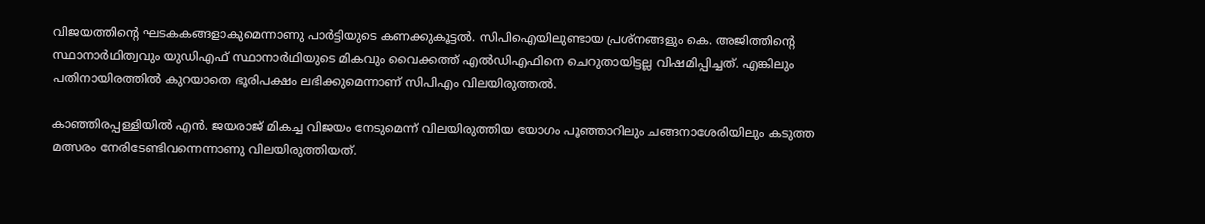വിജയത്തിന്‍റെ ഘടകകങ്ങളാകുമെന്നാണു പാര്‍ട്ടിയുടെ കണക്കുകൂട്ടല്‍. സിപിഐയിലുണ്ടായ പ്രശ്‌നങ്ങളും കെ. അജിത്തിന്‍റെ സ്ഥാനാര്‍ഥിത്വവും യുഡിഎഫ് സ്ഥാനാര്‍ഥിയുടെ മികവും വൈക്കത്ത് എല്‍ഡിഎഫിനെ ചെറുതായിട്ടല്ല വിഷമിപ്പിച്ചത്. എങ്കിലും പതിനായിരത്തില്‍ കുറയാതെ ഭൂരിപക്ഷം ലഭിക്കുമെന്നാണ് സിപിഎം വിലയിരുത്തല്‍.

കാഞ്ഞിരപ്പള്ളിയില്‍ എന്‍. ജയരാജ് മികച്ച വിജയം നേടുമെന്ന് വിലയിരുത്തിയ യോഗം പൂഞ്ഞാറിലും ചങ്ങനാശേരിയിലും കടുത്ത മത്സരം നേരിടേണ്ടിവന്നെന്നാണു വിലയിരുത്തിയത്.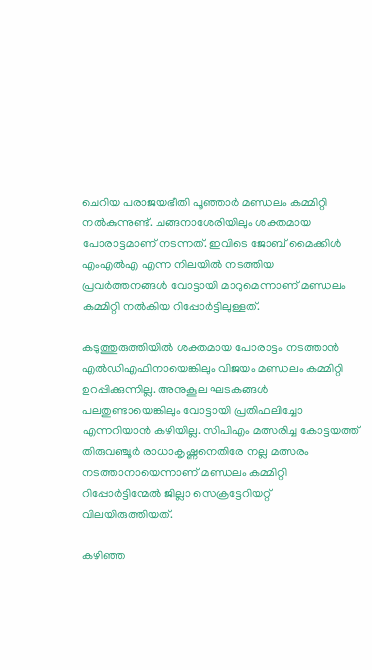ചെറിയ പരാജയഭീതി പൂഞ്ഞാര്‍ മണ്ഡലം കമ്മിറ്റി നല്‍കുന്നുണ്ട്. ചങ്ങനാശേരിയിലും ശക്തമായ പോരാട്ടമാണ് നടന്നത്. ഇവിടെ ജോബ് മൈക്കിള്‍ എംഎല്‍എ എന്ന നിലയില്‍ നടത്തിയ പ്രവര്‍ത്തനങ്ങള്‍ വോട്ടായി മാറുമെന്നാണ് മണ്ഡലം കമ്മിറ്റി നല്‍കിയ റിപ്പോര്‍ട്ടിലുള്ളത്.

കടുത്തുരുത്തിയില്‍ ശക്തമായ പോരാട്ടം നടത്താന്‍ എല്‍ഡിഎഫിനായെങ്കിലും വിജയം മണ്ഡലം കമ്മിറ്റി ഉറപ്പിക്കുന്നില്ല. അനുകൂല ഘടകങ്ങള്‍ പലതുണ്ടായെങ്കിലും വോട്ടായി പ്രതിഫലിച്ചോ എന്നറിയാന്‍ കഴിയില്ല. സിപിഎം മത്സരിച്ച കോട്ടയത്ത് തിരുവഞ്ചൂര്‍ രാധാകൃഷ്ണനെതിരേ നല്ല മത്സരം നടത്താനായെന്നാണ് മണ്ഡലം കമ്മിറ്റി റിപ്പോര്‍ട്ടിന്മേല്‍ ജില്ലാ സെക്രട്ടേറിയറ്റ് വിലയിരുത്തിയത്.

കഴിഞ്ഞ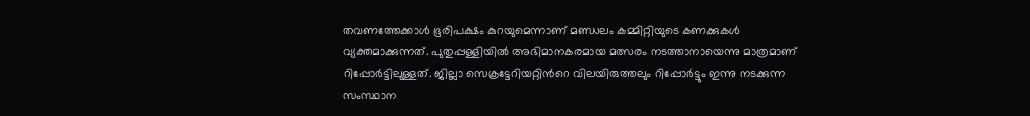തവണത്തേക്കാള്‍ ഭൂരിപക്ഷം കുറയുമെന്നാണ് മണ്ഡലം കമ്മിറ്റിയുടെ കണക്കുകള്‍ വ്യക്തമാക്കുന്നത്. പുതുപ്പള്ളിയില്‍ അഭിമാനകരമായ മത്സരം നടത്താനായെന്നു മാത്രമാണ് റിപ്പോര്‍ട്ടിലുള്ളത്. ജില്ലാ സെക്രട്ടേറിയറ്റിന്‍റെ വിലയിരുത്തലും റിപ്പോര്‍ട്ടും ഇന്നു നടക്കുന്ന സംസ്ഥാന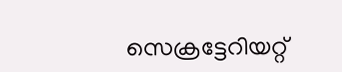സെക്രട്ടേറിയറ്റ്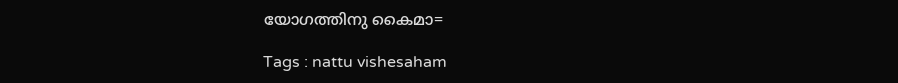യോഗത്തിനു കൈമാ=

Tags : nattu vishesaham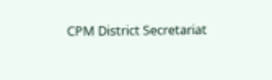CPM District Secretariat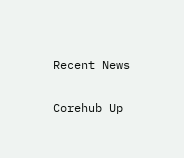Recent News

Corehub Up